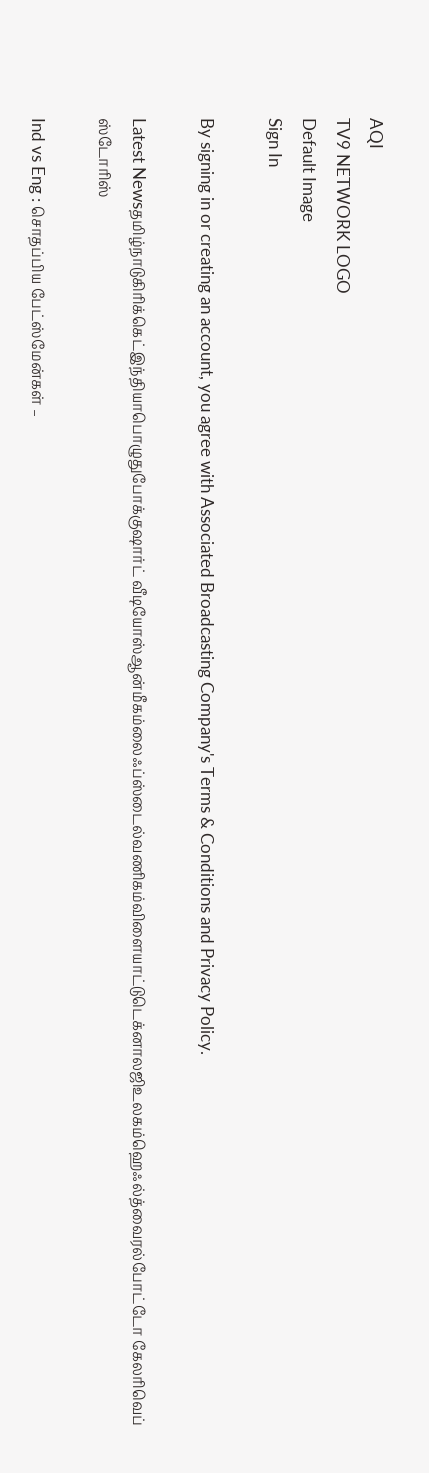AQI
TV9 NETWORK LOGO
Default Image
Sign In

By signing in or creating an account, you agree with Associated Broadcasting Company's Terms & Conditions and Privacy Policy.

Latest Newsதமிழ்நாடுகிரிக்கெட்இந்தியாபொழுதுபோக்குஷார்ட் வீடியோஸ்ஆன்மீகம்லைஃப்ஸ்டைல்வணிகம்விளையாட்டுடெக்னாலஜிஉலகம்ஹெஃல்த்வைரல்போட்டோ கேலரிவெப் ஸ்டோரிஸ்

Ind vs Eng : சொதப்பிய பேட்ஸ்மேன்கள் –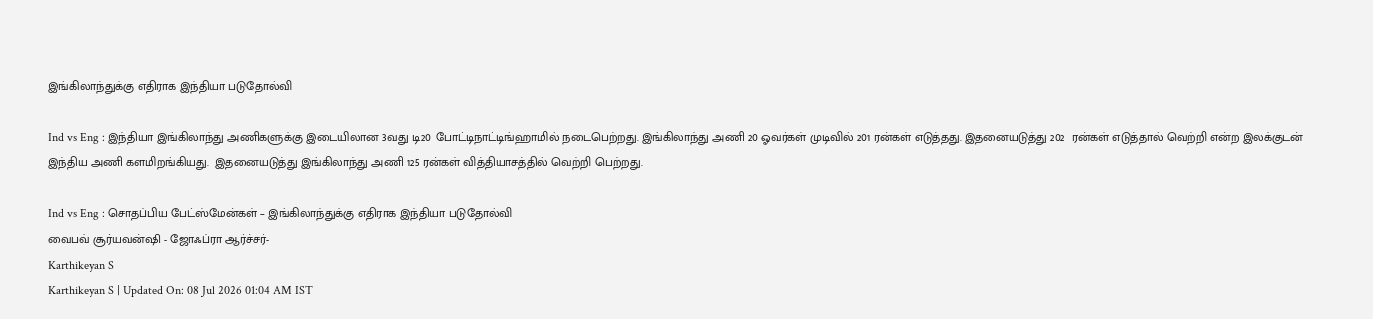இங்கிலாந்துக்கு எதிராக இந்தியா படுதோல்வி

Ind vs Eng : இந்தியா இங்கிலாந்து அணிகளுக்கு இடையிலான 3வது டி20 போட்டிநாட்டிங்ஹாமில் நடைபெற்றது. இங்கிலாந்து அணி 20 ஓவர்கள் முடிவில் 201 ரன்கள் எடுத்தது. இதனையடுத்து 202  ரன்கள் எடுத்தால் வெற்றி என்ற இலக்குடன் இந்திய அணி களமிறங்கியது.  இதனையடுத்து இங்கிலாந்து அணி 125 ரன்கள் வித்தியாசத்தில் வெற்றி பெற்றது.

Ind vs Eng : சொதப்பிய பேட்ஸ்மேன்கள் – இங்கிலாந்துக்கு எதிராக இந்தியா படுதோல்வி
வைபவ் சூர்யவன்ஷி - ஜோஃப்ரா ஆர்ச்சர்-
Karthikeyan S
Karthikeyan S | Updated On: 08 Jul 2026 01:04 AM IST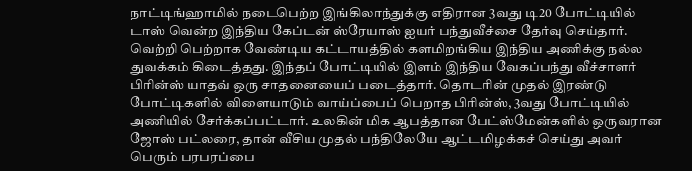நாட்டிங்ஹாமில் நடைபெற்ற இங்கிலாந்துக்கு எதிரான 3வது டி20 போட்டியில் டாஸ் வென்ற இந்திய கேப்டன் ஸ்ரேயாஸ் ஐயர் பந்துவீச்சை தேர்வு செய்தார். வெற்றி பெற்றாக வேண்டிய கட்டாயத்தில் களமிறங்கிய இந்திய அணிக்கு நல்ல துவக்கம் கிடைத்தது. இந்தப் போட்டியில் இளம் இந்திய வேகப்பந்து வீச்சாளர் பிரின்ஸ் யாதவ் ஒரு சாதனையைப் படைத்தார். தொடரின் முதல் இரண்டு போட்டிகளில் விளையாடும் வாய்ப்பைப் பெறாத பிரின்ஸ், 3வது போட்டியில் அணியில் சேர்க்கப்பட்டார். உலகின் மிக ஆபத்தான பேட்ஸ்மேன்களில் ஒருவரான ஜோஸ் பட்லரை, தான் வீசிய முதல் பந்திலேயே ஆட்டமிழக்கச் செய்து அவர் பெரும் பரபரப்பை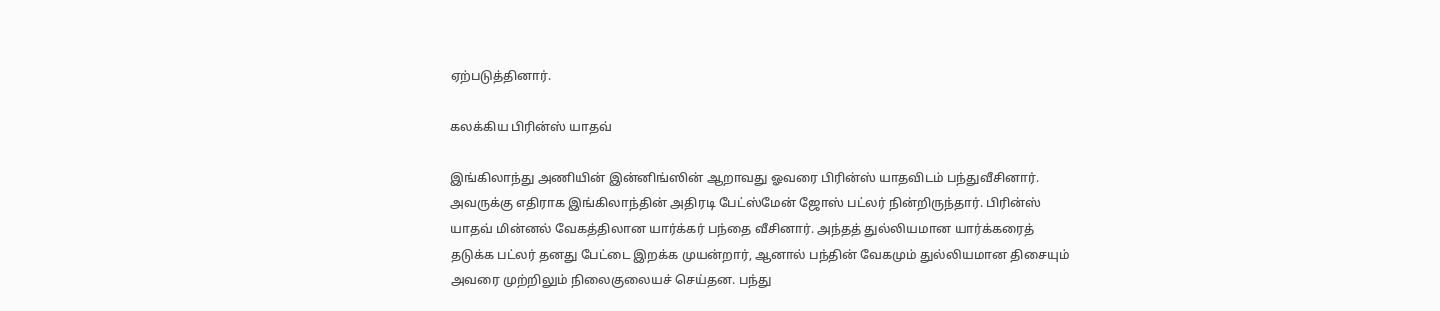ஏற்படுத்தினார்.

கலக்கிய பிரின்ஸ் யாதவ்

இங்கிலாந்து அணியின் இன்னிங்ஸின் ஆறாவது ஓவரை பிரின்ஸ் யாதவிடம் பந்துவீசினார். அவருக்கு எதிராக இங்கிலாந்தின் அதிரடி பேட்ஸ்மேன் ஜோஸ் பட்லர் நின்றிருந்தார். பிரின்ஸ் யாதவ் மின்னல் வேகத்திலான யார்க்கர் பந்தை வீசினார். அந்தத் துல்லியமான யார்க்கரைத் தடுக்க பட்லர் தனது பேட்டை இறக்க முயன்றார், ஆனால் பந்தின் வேகமும் துல்லியமான திசையும் அவரை முற்றிலும் நிலைகுலையச் செய்தன. பந்து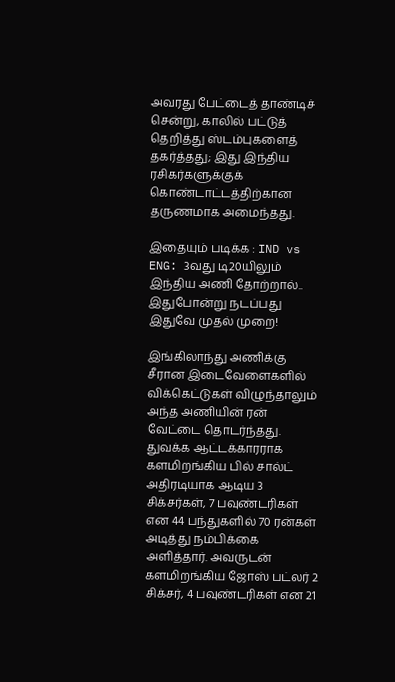அவரது பேட்டைத் தாண்டிச் சென்று, காலில் பட்டுத் தெறித்து ஸ்டம்புகளைத் தகர்த்தது; இது இந்திய ரசிகர்களுக்குக் கொண்டாட்டத்திற்கான தருணமாக அமைந்தது.

இதையும் படிக்க : IND vs ENG: 3வது டி20யிலும் இந்திய அணி தோற்றால்.. இதுபோன்று நடப்பது இதுவே முதல் முறை!

இங்கிலாந்து அணிக்கு சீரான இடைவேளைகளில் விக்கெட்டுகள் விழுந்தாலும் அந்த அணியின் ரன் வேட்டை தொடர்ந்தது. துவக்க ஆட்டக்காரராக களமிறங்கிய பில் சால்ட் அதிரடியாக ஆடிய 3 சிக்சர்கள், 7 பவுண்டரிகள் என 44 பந்துகளில் 70 ரன்கள் அடித்து நம்பிக்கை அளித்தார். அவருடன் களமிறங்கிய ஜோஸ் பட்லர் 2 சிக்சர், 4 பவுண்டரிகள் என 21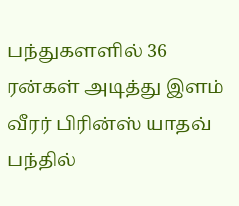பந்துகளளில் 36 ரன்கள் அடித்து இளம் வீரர் பிரின்ஸ் யாதவ் பந்தில்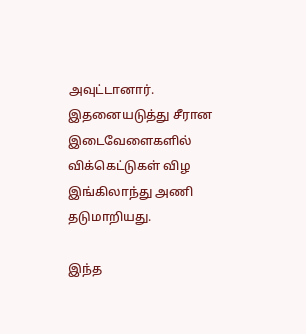அவுட்டானார். இதனையடுத்து சீரான இடைவேளைகளில் விக்கெட்டுகள் விழ இங்கிலாந்து அணி தடுமாறியது.

இந்த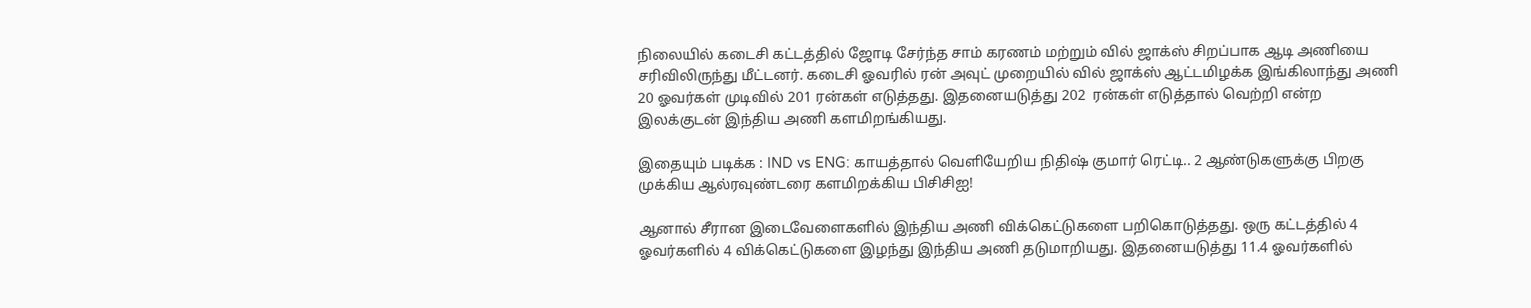நிலையில் கடைசி கட்டத்தில் ஜோடி சேர்ந்த சாம் கரணம் மற்றும் வில் ஜாக்ஸ் சிறப்பாக ஆடி அணியை சரிவிலிருந்து மீட்டனர். கடைசி ஓவரில் ரன் அவுட் முறையில் வில் ஜாக்ஸ் ஆட்டமிழக்க இங்கிலாந்து அணி 20 ஓவர்கள் முடிவில் 201 ரன்கள் எடுத்தது. இதனையடுத்து 202  ரன்கள் எடுத்தால் வெற்றி என்ற இலக்குடன் இந்திய அணி களமிறங்கியது.

இதையும் படிக்க : IND vs ENG: காயத்தால் வெளியேறிய நிதிஷ் குமார் ரெட்டி.. 2 ஆண்டுகளுக்கு பிறகு முக்கிய ஆல்ரவுண்டரை களமிறக்கிய பிசிசிஐ!

ஆனால் சீரான இடைவேளைகளில் இந்திய அணி விக்கெட்டுகளை பறிகொடுத்தது. ஒரு கட்டத்தில் 4 ஓவர்களில் 4 விக்கெட்டுகளை இழந்து இந்திய அணி தடுமாறியது. இதனையடுத்து 11.4 ஓவர்களில்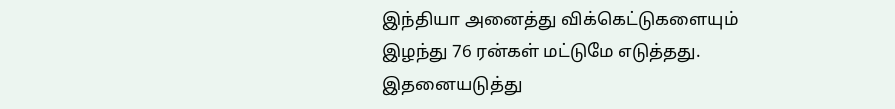இந்தியா அனைத்து விக்கெட்டுகளையும் இழந்து 76 ரன்கள் மட்டுமே எடுத்தது. இதனையடுத்து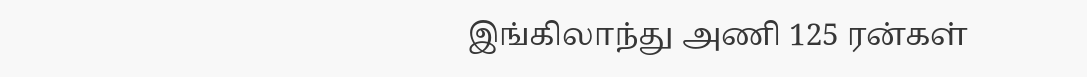இங்கிலாந்து அணி 125 ரன்கள்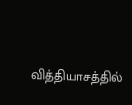வித்தியாசத்தில்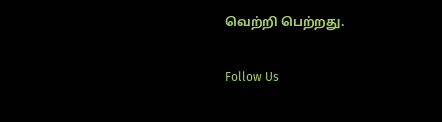வெற்றி பெற்றது.

Follow Us